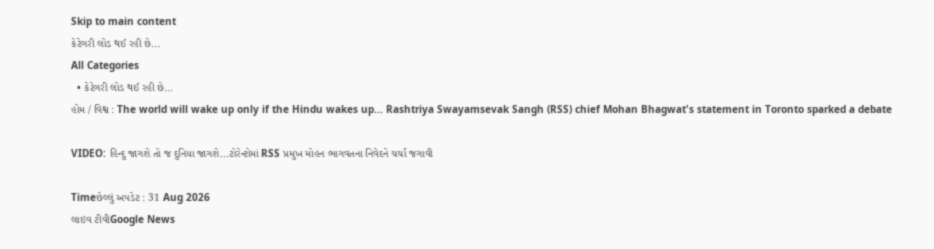Skip to main content
કેટેગરી લોડ થઈ રહી છે...
All Categories
  • કેટેગરી લોડ થઈ રહી છે...
હોમ / વિશ્વ : The world will wake up only if the Hindu wakes up... Rashtriya Swayamsevak Sangh (RSS) chief Mohan Bhagwat's statement in Toronto sparked a debate

VIDEO: હિન્દુ જાગશે તો જ દુનિયા જાગશે...ટોરેન્ટોમાં RSS પ્રમુખ મોહન ભાગવતના નિવેદને ચર્ચા જગાવી

Timeછેલ્લું અપડેટ : 31 Aug 2026
લાઇવ ટીવીGoogle News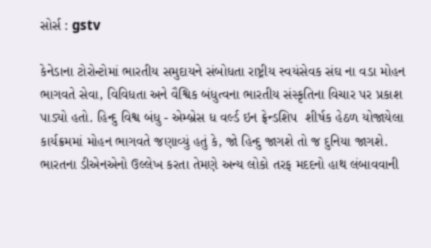સોર્સ : gstv

કેનેડાના ટોરોન્ટોમાં ભારતીય સમુદાયને સંબોધતા રાષ્ટ્રીય સ્વયંસેવક સંઘ ના વડા મોહન ભાગવતે સેવા, વિવિધતા અને વૈશ્વિક બંધુત્વના ભારતીય સંસ્કૃતિના વિચાર પર પ્રકાશ પાડ્યો હતો. હિન્દુ વિશ્વ બંધુ - એમ્બ્રેસ ધ વર્લ્ડ ઇન ફ્રેન્ડશિપ  શીર્ષક હેઠળ યોજાયેલા કાર્યક્રમમાં મોહન ભાગવતે જણાવ્યું હતું કે, જો હિન્દુ જાગશે તો જ દુનિયા જાગશે. ભારતના ડીએનએનો ઉલ્લેખ કરતા તેમણે અન્ય લોકો તરફ મદદનો હાથ લંબાવવાની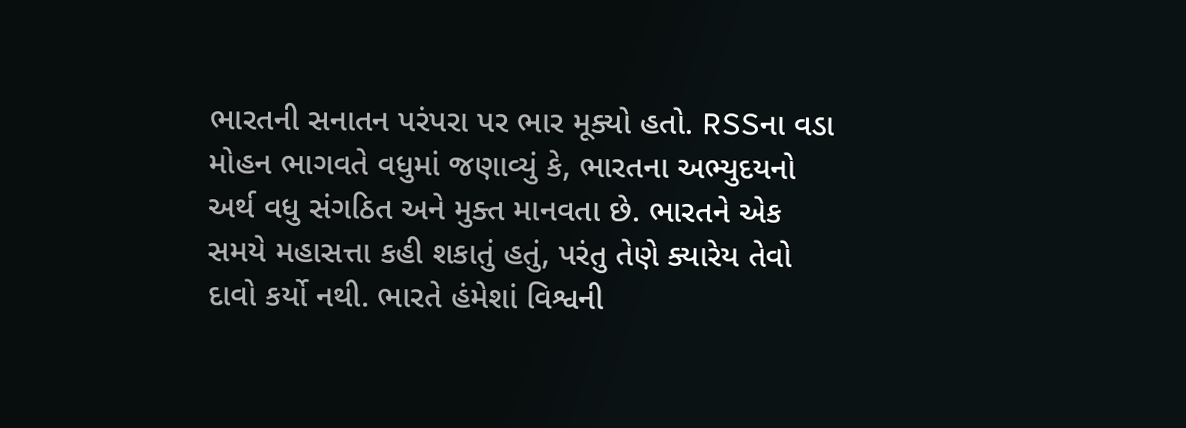ભારતની સનાતન પરંપરા પર ભાર મૂક્યો હતો. RSSના વડા મોહન ભાગવતે વધુમાં જણાવ્યું કે, ભારતના અભ્યુદયનો અર્થ વધુ સંગઠિત અને મુક્ત માનવતા છે. ભારતને એક સમયે મહાસત્તા કહી શકાતું હતું, પરંતુ તેણે ક્યારેય તેવો દાવો કર્યો નથી. ભારતે હંમેશાં વિશ્વની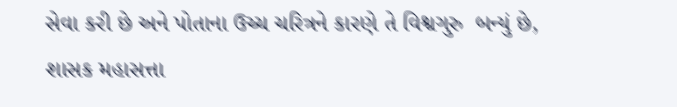સેવા કરી છે અને પોતાના ઉચ્ચ ચરિત્રને કારણે તે વિશ્વગુરુ  બન્યું છે, શાસક મહાસત્તા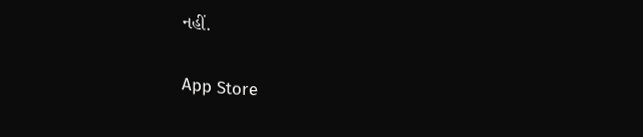નહીં.

App Store